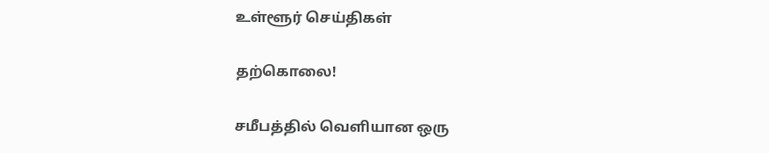உள்ளூர் செய்திகள்

தற்கொலை!

சமீபத்தில் வெளியான ஒரு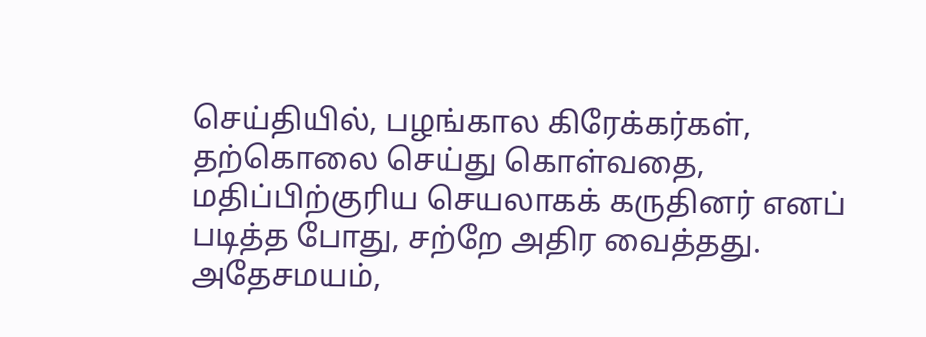செய்தியில், பழங்கால கிரேக்கர்கள், தற்கொலை செய்து கொள்வதை, மதிப்பிற்குரிய செயலாகக் கருதினர் எனப் படித்த போது, சற்றே அதிர வைத்தது. அதேசமயம்,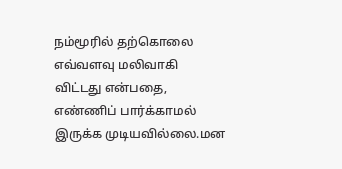நம்மூரில் தற்கொலை எவ்வளவு மலிவாகி விட்டது என்பதை, எண்ணிப் பார்க்காமல் இருக்க முடியவில்லை.மன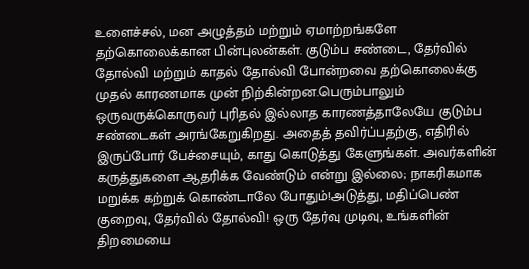உளைச்சல், மன அழுத்தம் மற்றும் ஏமாற்றங்களே தற்கொலைக்கான பின்புலன்கள். குடும்ப சண்டை, தேர்வில் தோல்வி மற்றும் காதல் தோல்வி போன்றவை தற்கொலைக்கு முதல் காரணமாக முன் நிற்கின்றன.பெரும்பாலும் ஒருவருக்கொருவர் புரிதல் இல்லாத காரணத்தாலேயே குடும்ப சண்டைகள் அரங்கேறுகிறது. அதைத் தவிர்ப்பதற்கு, எதிரில் இருப்போர் பேச்சையும், காது கொடுத்து கேளுங்கள். அவர்களின் கருத்துகளை ஆதரிக்க வேண்டும் என்று இல்லை; நாகரிகமாக மறுக்க கற்றுக் கொண்டாலே போதும்!அடுத்து, மதிப்பெண் குறைவு, தேர்வில் தோல்வி! ஒரு தேர்வு முடிவு, உங்களின் திறமையை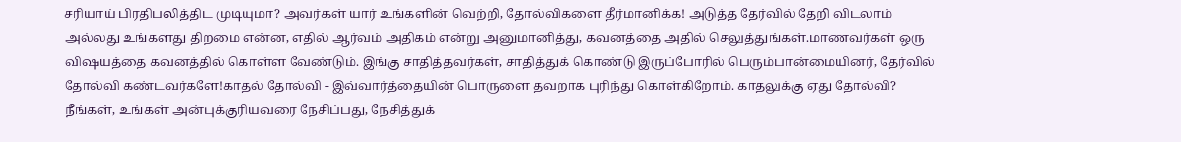சரியாய் பிரதிபலித்திட முடியுமா? அவர்கள் யார் உங்களின் வெற்றி, தோல்விகளை தீர்மானிக்க! அடுத்த தேர்வில் தேறி விடலாம் அல்லது உங்களது திறமை என்ன, எதில் ஆர்வம் அதிகம் என்று அனுமானித்து, கவனத்தை அதில் செலுத்துங்கள்.மாணவர்கள் ஒரு விஷயத்தை கவனத்தில் கொள்ள வேண்டும். இங்கு சாதித்தவர்கள், சாதித்துக் கொண்டு இருப்போரில் பெரும்பான்மையினர், தேர்வில் தோல்வி கண்டவர்களே!காதல் தோல்வி - இவ்வார்த்தையின் பொருளை தவறாக புரிந்து கொள்கிறோம். காதலுக்கு ஏது தோல்வி? நீங்கள், உங்கள் அன்புக்குரியவரை நேசிப்பது, நேசித்துக்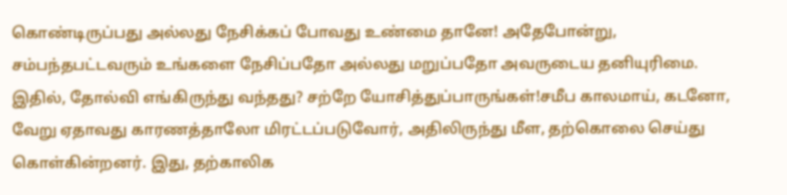கொண்டிருப்பது அல்லது நேசிக்கப் போவது உண்மை தானே! அதேபோன்று, சம்பந்தபட்டவரும் உங்களை நேசிப்பதோ அல்லது மறுப்பதோ அவருடைய தனியுரிமை. இதில், தோல்வி எங்கிருந்து வந்தது? சற்றே யோசித்துப்பாருங்கள்!சமீப காலமாய், கடனோ, வேறு ஏதாவது காரணத்தாலோ மிரட்டப்படுவோர், அதிலிருந்து மீள, தற்கொலை செய்து கொள்கின்றனர். இது, தற்காலிக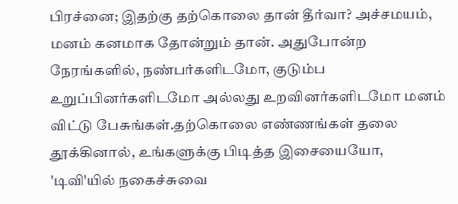பிரச்னை; இதற்கு தற்கொலை தான் தீர்வா? அச்சமயம், மனம் கனமாக தோன்றும் தான். அதுபோன்ற நேரங்களில், நண்பர்களிடமோ, குடும்ப உறுப்பினர்களிடமோ அல்லது உறவினர்களிடமோ மனம் விட்டு பேசுங்கள்.தற்கொலை எண்ணங்கள் தலை தூக்கினால், உங்களுக்கு பிடித்த இசையையோ, 'டிவி'யில் நகைச்சுவை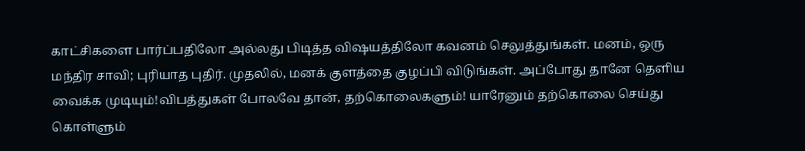காட்சிகளை பார்ப்பதிலோ அல்லது பிடித்த விஷயத்திலோ கவனம் செலுத்துங்கள். மனம், ஒரு மந்திர சாவி; புரியாத புதிர். முதலில், மனக் குளத்தை குழப்பி விடுங்கள். அப்போது தானே தெளிய வைக்க முடியும்!விபத்துகள் போலவே தான், தற்கொலைகளும்! யாரேனும் தற்கொலை செய்து கொள்ளும்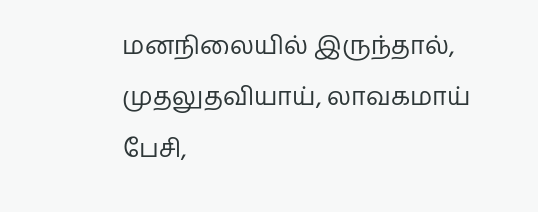மனநிலையில் இருந்தால், முதலுதவியாய், லாவகமாய் பேசி,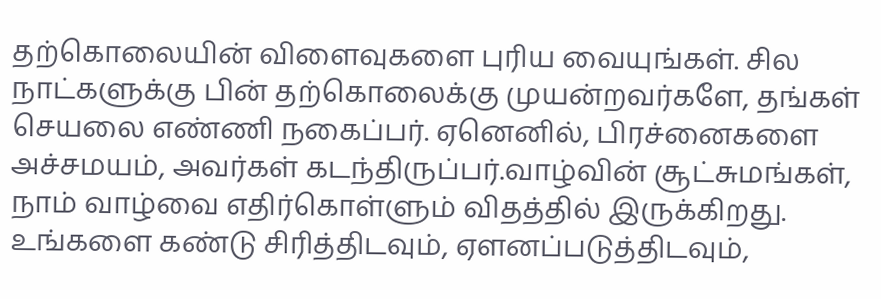தற்கொலையின் விளைவுகளை புரிய வையுங்கள். சில நாட்களுக்கு பின் தற்கொலைக்கு முயன்றவர்களே, தங்கள் செயலை எண்ணி நகைப்பர். ஏனெனில், பிரச்னைகளை அச்சமயம், அவர்கள் கடந்திருப்பர்.வாழ்வின் சூட்சுமங்கள், நாம் வாழ்வை எதிர்கொள்ளும் விதத்தில் இருக்கிறது. உங்களை கண்டு சிரித்திடவும், ஏளனப்படுத்திடவும்,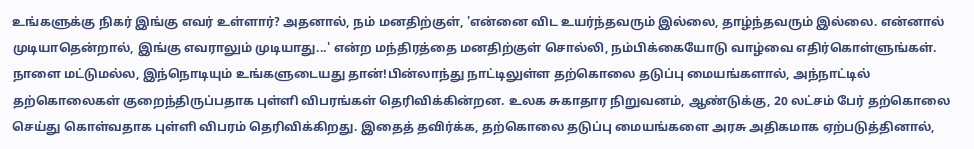உங்களுக்கு நிகர் இங்கு எவர் உள்ளார்? அதனால், நம் மனதிற்குள், 'என்னை விட உயர்ந்தவரும் இல்லை, தாழ்ந்தவரும் இல்லை. என்னால் முடியாதென்றால், இங்கு எவராலும் முடியாது...' என்ற மந்திரத்தை மனதிற்குள் சொல்லி, நம்பிக்கையோடு வாழ்வை எதிர்கொள்ளுங்கள். நாளை மட்டுமல்ல, இந்நொடியும் உங்களுடையது தான்!பின்லாந்து நாட்டிலுள்ள தற்கொலை தடுப்பு மையங்களால், அந்நாட்டில் தற்கொலைகள் குறைந்திருப்பதாக புள்ளி விபரங்கள் தெரிவிக்கின்றன. உலக சுகாதார நிறுவனம், ஆண்டுக்கு, 20 லட்சம் பேர் தற்கொலை செய்து கொள்வதாக புள்ளி விபரம் தெரிவிக்கிறது. இதைத் தவிர்க்க, தற்கொலை தடுப்பு மையங்களை அரசு அதிகமாக ஏற்படுத்தினால்,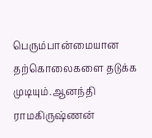பெரும்பான்மையான தற்கொலைகளை தடுக்க முடியும்.ஆனந்தி ராமகிருஷ்ணன்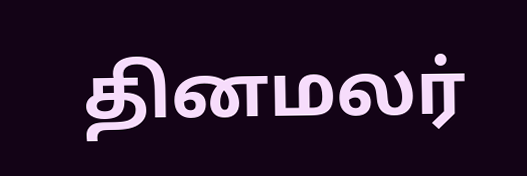தினமலர்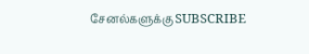சேனல்களுக்கு SUBSCRIBE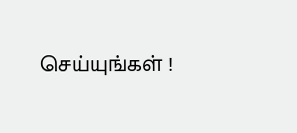செய்யுங்கள் !